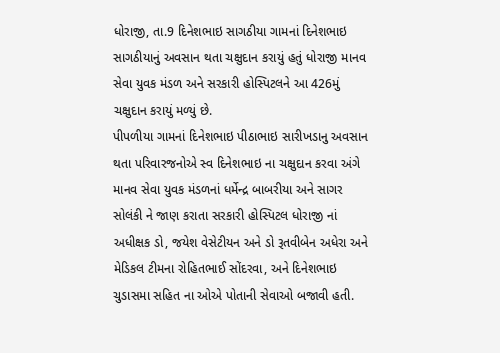ધોરાજી, તા.9 દિનેશભાઇ સાગઠીયા ગામનાં દિનેશભાઇ સાગઠીયાનું અવસાન થતા ચક્ષુદાન કરાયું હતું ધોરાજી માનવ સેવા યુવક મંડળ અને સરકારી હોસ્પિટલને આ 426મું ચક્ષુદાન કરાયું મળ્યું છે.
પીપળીયા ગામનાં દિનેશભાઇ પીઠાભાઇ સારીખડાનુ અવસાન થતા પરિવારજનોએ સ્વ દિનેશભાઇ ના ચક્ષુદાન કરવા અંગે માનવ સેવા યુવક મંડળનાં ધર્મેન્દ્ર બાબરીયા અને સાગર સોલંકી ને જાણ કરાતા સરકારી હોસ્પિટલ ધોરાજી નાં અધીક્ષક ડો, જયેશ વેસેટીયન અને ડો રૂતવીબેન અધેરા અને મેડિકલ ટીમના રોહિતભાઈ સોંદરવા, અને દિનેશભાઇ ચુડાસમા સહિત ના ઓએ પોતાની સેવાઓ બજાવી હતી.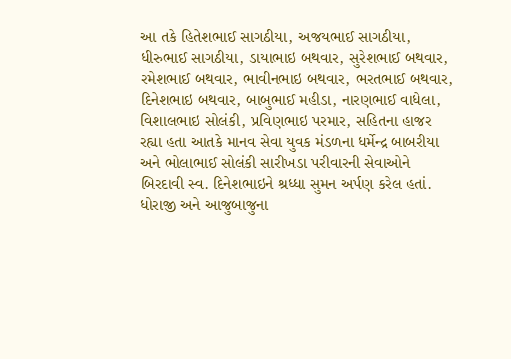આ તકે હિતેશભાઈ સાગઠીયા, અજયભાઈ સાગઠીયા, ધીરુભાઈ સાગઠીયા, ડાયાભાઇ બથવાર, સુરેશભાઈ બથવાર, રમેશભાઈ બથવાર, ભાવીનભાઇ બથવાર, ભરતભાઈ બથવાર, દિનેશભાઇ બથવાર, બાબુભાઈ મહીડા, નારણભાઈ વાધેલા, વિશાલભાઇ સોલંકી, પ્રવિણભાઇ પરમાર, સહિતના હાજર રહ્યા હતા આતકે માનવ સેવા યુવક મંડળના ધર્મેન્દ્ર બાબરીયા અને ભોલાભાઈ સોલંકી સારીખડા પરીવારની સેવાઓને બિરદાવી સ્વ. દિનેશભાઇને શ્રધ્ધા સુમન અર્પણ કરેલ હતાં.
ધોરાજી અને આજુબાજુના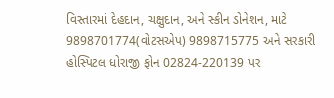વિસ્તારમાં દેહદાન, ચક્ષુદાન, અને સ્કીન ડોનેશન, માટે 9898701774(વોટસએપ) 9898715775 અને સરકારી હોસ્પિટલ ધોરાજી ફોન 02824-220139 પર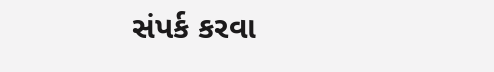સંપર્ક કરવા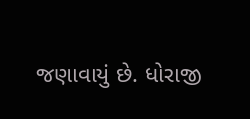જણાવાયું છે. ધોરાજી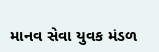માનવ સેવા યુવક મંડળ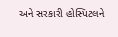અને સરકારી હોસ્પિટલને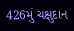426મું ચક્ષુદાન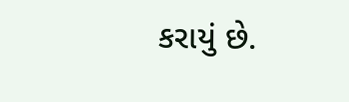કરાયું છે.